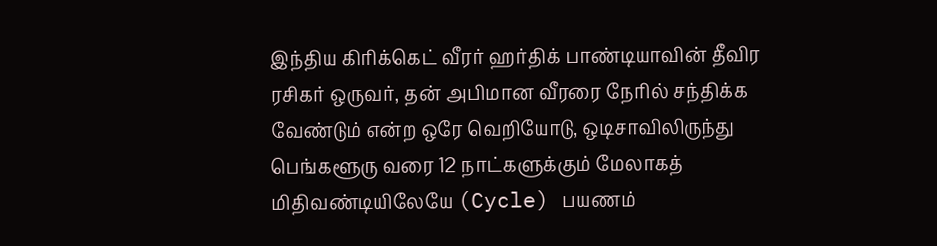இந்திய கிரிக்கெட் வீரர் ஹர்திக் பாண்டியாவின் தீவிர ரசிகர் ஒருவர், தன் அபிமான வீரரை நேரில் சந்திக்க வேண்டும் என்ற ஒரே வெறியோடு, ஒடிசாவிலிருந்து பெங்களூரு வரை 12 நாட்களுக்கும் மேலாகத் மிதிவண்டியிலேயே (Cycle) பயணம்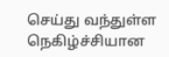செய்து வந்துள்ள நெகிழ்ச்சியான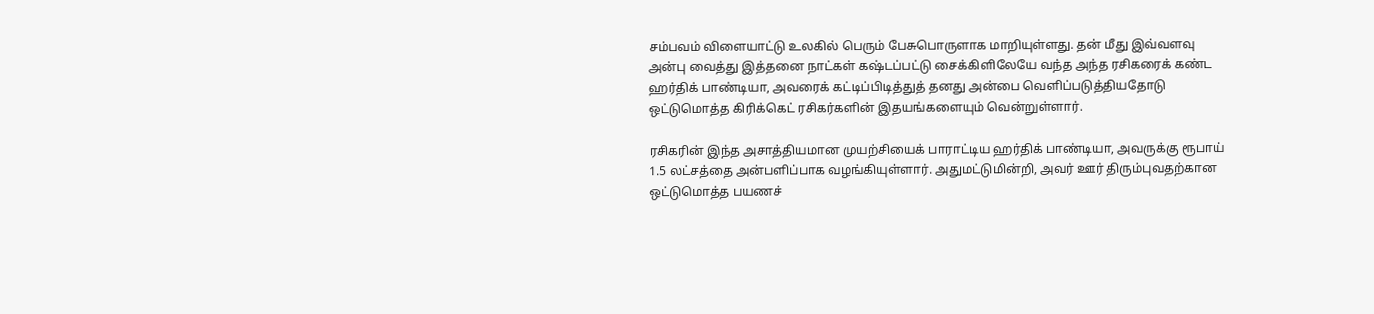சம்பவம் விளையாட்டு உலகில் பெரும் பேசுபொருளாக மாறியுள்ளது. தன் மீது இவ்வளவு அன்பு வைத்து இத்தனை நாட்கள் கஷ்டப்பட்டு சைக்கிளிலேயே வந்த அந்த ரசிகரைக் கண்ட ஹர்திக் பாண்டியா, அவரைக் கட்டிப்பிடித்துத் தனது அன்பை வெளிப்படுத்தியதோடு ஒட்டுமொத்த கிரிக்கெட் ரசிகர்களின் இதயங்களையும் வென்றுள்ளார்.

ரசிகரின் இந்த அசாத்தியமான முயற்சியைக் பாராட்டிய ஹர்திக் பாண்டியா, அவருக்கு ரூபாய் 1.5 லட்சத்தை அன்பளிப்பாக வழங்கியுள்ளார். அதுமட்டுமின்றி, அவர் ஊர் திரும்புவதற்கான ஒட்டுமொத்த பயணச்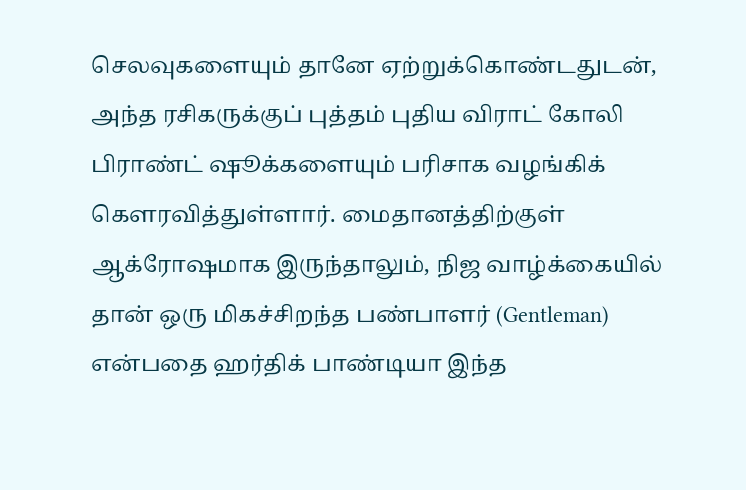செலவுகளையும் தானே ஏற்றுக்கொண்டதுடன், அந்த ரசிகருக்குப் புத்தம் புதிய விராட் கோலி பிராண்ட் ஷூக்களையும் பரிசாக வழங்கிக் கௌரவித்துள்ளார். மைதானத்திற்குள் ஆக்ரோஷமாக இருந்தாலும், நிஜ வாழ்க்கையில் தான் ஒரு மிகச்சிறந்த பண்பாளர் (Gentleman) என்பதை ஹர்திக் பாண்டியா இந்த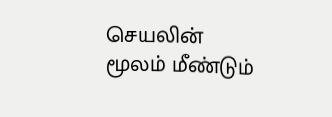செயலின் மூலம் மீண்டும்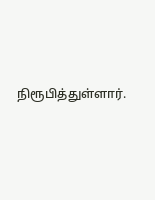நிரூபித்துள்ளார்.